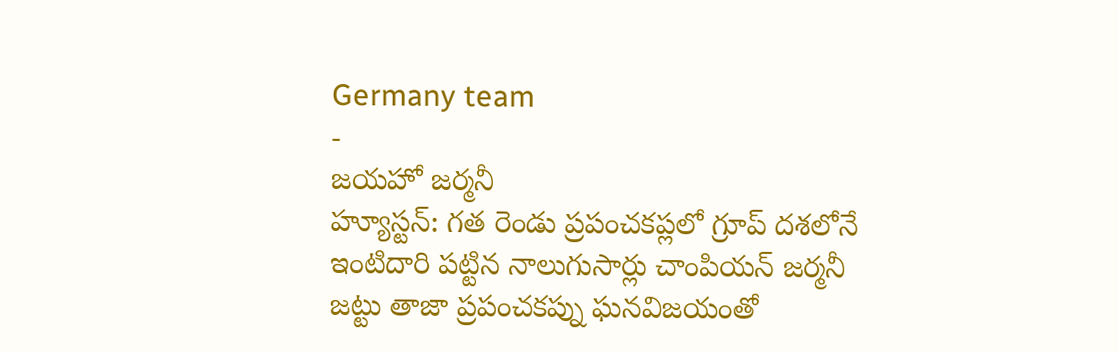Germany team
-
జయహో జర్మనీ
హ్యూస్టన్: గత రెండు ప్రపంచకప్లలో గ్రూప్ దశలోనే ఇంటిదారి పట్టిన నాలుగుసార్లు చాంపియన్ జర్మనీ జట్టు తాజా ప్రపంచకప్ను ఘనవిజయంతో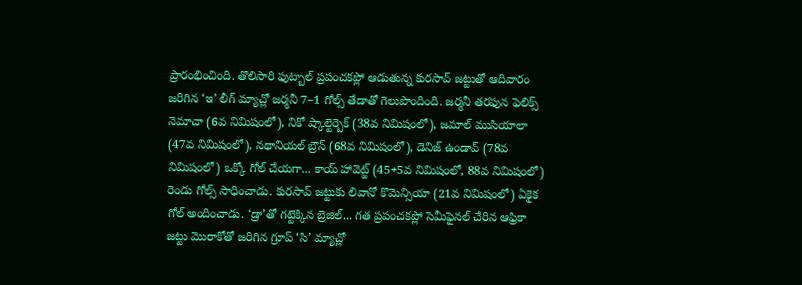ప్రారంభించింది. తొలిసారి ఫుట్బాల్ ప్రపంచకప్లో ఆడుతున్న కురసావ్ జట్టుతో ఆదివారం జరిగిన ‘ఇ’ లీగ్ మ్యాచ్లో జర్మనీ 7–1 గోల్స్ తేడాతో గెలుపొందింది. జర్మనీ తరఫున ఫెలిక్స్ నెమాచా (6వ నిమిషంలో), నికో ష్కాల్టెర్బెక్ (38వ నిమిషంలో), జమాల్ ముసియాలా (47వ నిమిషంలో), నథానియల్ బ్రౌన్ (68వ నిమిషంలో), డెనిజ్ ఉండావ్ (78వ నిమిషంలో) ఒక్కో గోల్ చేయగా... కాయ్ హావెట్జ్ (45+5వ నిమిషంలో, 88వ నిమిషంలో) రెండు గోల్స్ సాధించాడు. కురసావ్ జట్టుకు లివానో కొమెన్సియా (21వ నిమిషంలో) ఏకైక గోల్ అందించాడు. ‘డ్రా’తో గట్టెక్కిన బ్రెజిల్... గత ప్రపంచకప్లో సెమీఫైనల్ చేరిన ఆఫ్రికా జట్టు మొరాకోతో జరిగిన గ్రూప్ ‘సి’ మ్యాచ్లో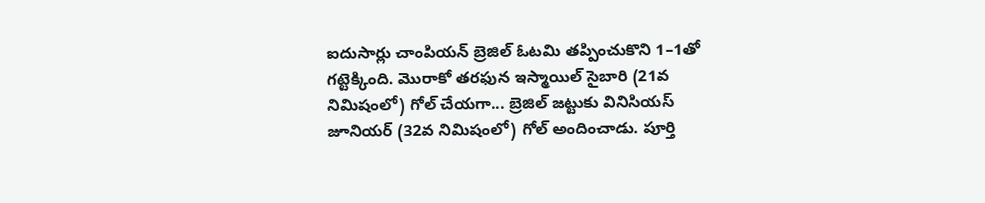ఐదుసార్లు చాంపియన్ బ్రెజిల్ ఓటమి తప్పించుకొని 1–1తో గట్టెక్కింది. మొరాకో తరఫున ఇస్మాయిల్ సైబారి (21వ నిమిషంలో) గోల్ చేయగా... బ్రెజిల్ జట్టుకు వినిసియస్ జూనియర్ (32వ నిమిషంలో) గోల్ అందించాడు. పూర్తి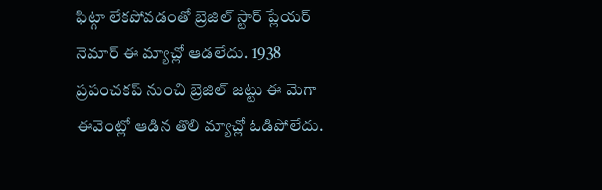ఫిట్గా లేకపోవడంతో బ్రెజిల్ స్టార్ ప్లేయర్ నెమార్ ఈ మ్యాచ్లో ఆడలేదు. 1938 ప్రపంచకప్ నుంచి బ్రెజిల్ జట్టు ఈ మెగా ఈవెంట్లో ఆడిన తొలి మ్యాచ్లో ఓడిపోలేదు.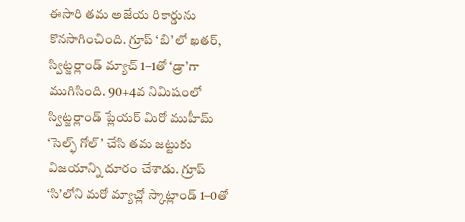ఈసారి తమ అజేయ రికార్డును కొనసాగించింది. గ్రూప్ ‘బి’లో ఖతర్, స్విట్జర్లాండ్ మ్యాచ్ 1–1తో ‘డ్రా’గా ముగిసింది. 90+4వ నిమిషంలో స్విట్జర్లాండ్ ప్లేయర్ మిరో ముహీమ్ ‘సెల్ఫ్ గోల్’ చేసి తమ జట్టుకు విజయాన్ని దూరం చేశాడు. గ్రూప్ ‘సి’లోని మరో మ్యాచ్లో స్కాట్లాండ్ 1–0తో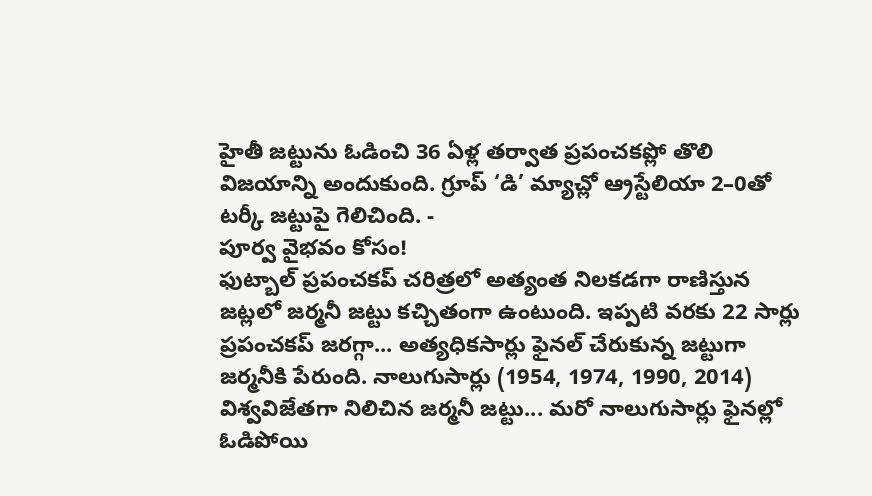హైతీ జట్టును ఓడించి 36 ఏళ్ల తర్వాత ప్రపంచకప్లో తొలి విజయాన్ని అందుకుంది. గ్రూప్ ‘డి’ మ్యాచ్లో ఆ్రస్టేలియా 2–0తో టర్కీ జట్టుపై గెలిచింది. -
పూర్వ వైభవం కోసం!
ఫుట్బాల్ ప్రపంచకప్ చరిత్రలో అత్యంత నిలకడగా రాణిస్తున జట్లలో జర్మనీ జట్టు కచ్చితంగా ఉంటుంది. ఇప్పటి వరకు 22 సార్లు ప్రపంచకప్ జరగ్గా... అత్యధికసార్లు ఫైనల్ చేరుకున్న జట్టుగా జర్మనీకి పేరుంది. నాలుగుసార్లు (1954, 1974, 1990, 2014) విశ్వవిజేతగా నిలిచిన జర్మనీ జట్టు... మరో నాలుగుసార్లు ఫైనల్లో ఓడిపోయి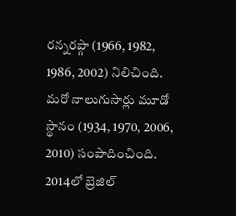రన్నరప్గా (1966, 1982, 1986, 2002) నిలిచింది. మరో నాలుగుసార్లు మూడో స్థానం (1934, 1970, 2006, 2010) సంపాదించింది. 2014లో బ్రెజిల్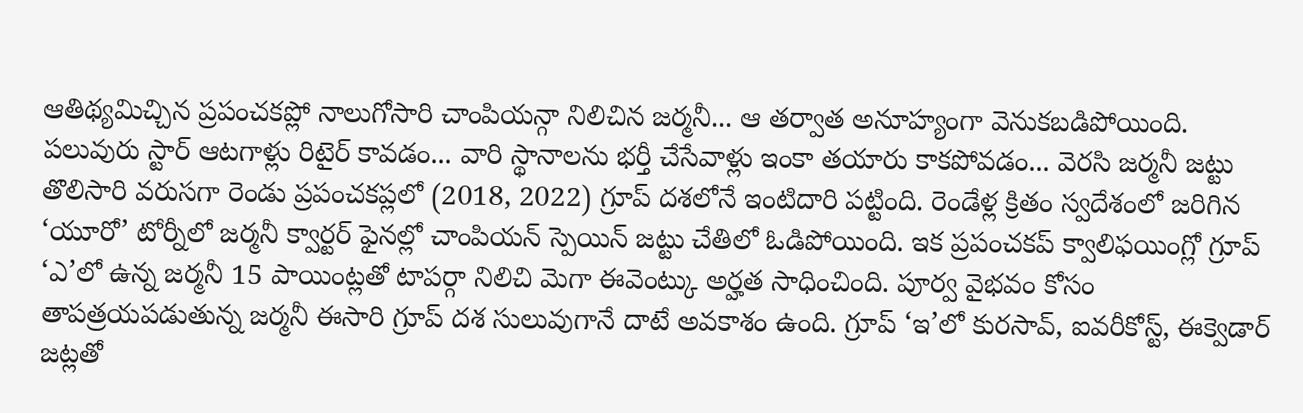ఆతిథ్యమిచ్చిన ప్రపంచకప్లో నాలుగోసారి చాంపియన్గా నిలిచిన జర్మనీ... ఆ తర్వాత అనూహ్యంగా వెనుకబడిపోయింది. పలువురు స్టార్ ఆటగాళ్లు రిటైర్ కావడం... వారి స్థానాలను భర్తీ చేసేవాళ్లు ఇంకా తయారు కాకపోవడం... వెరసి జర్మనీ జట్టు తొలిసారి వరుసగా రెండు ప్రపంచకప్లలో (2018, 2022) గ్రూప్ దశలోనే ఇంటిదారి పట్టింది. రెండేళ్ల క్రితం స్వదేశంలో జరిగిన ‘యూరో’ టోర్నీలో జర్మనీ క్వార్టర్ ఫైనల్లో చాంపియన్ స్పెయిన్ జట్టు చేతిలో ఓడిపోయింది. ఇక ప్రపంచకప్ క్వాలిఫయింగ్లో గ్రూప్ ‘ఎ’లో ఉన్న జర్మనీ 15 పాయింట్లతో టాపర్గా నిలిచి మెగా ఈవెంట్కు అర్హత సాధించింది. పూర్వ వైభవం కోసం తాపత్రయపడుతున్న జర్మనీ ఈసారి గ్రూప్ దశ సులువుగానే దాటే అవకాశం ఉంది. గ్రూప్ ‘ఇ’లో కురసావ్, ఐవరీకోస్ట్, ఈక్వెడార్ జట్లతో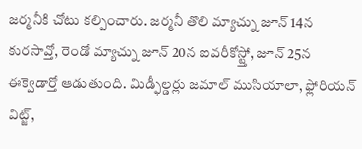జర్మనీకి చోటు కల్పించారు. జర్మనీ తొలి మ్యాచ్ను జూన్ 14న కురసావ్తో, రెండో మ్యాచ్ను జూన్ 20న ఐవరీకోస్ట్తో, జూన్ 25న ఈక్వెడార్తో ఆడుతుంది. మిడ్ఫీల్డర్లు జమాల్ ముసియాలా, ఫ్లోరియన్ విట్జ్,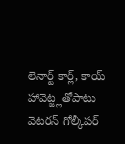లెనార్ట్ కార్ల్, కాయ్ హావెట్జ్లతోపాటు వెటరన్ గోల్కీపర్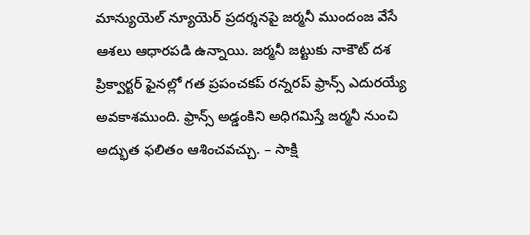మాన్యుయెల్ న్యూయెర్ ప్రదర్శనపై జర్మనీ ముందంజ వేసే ఆశలు ఆధారపడి ఉన్నాయి. జర్మనీ జట్టుకు నాకౌట్ దశ ప్రిక్వార్టర్ ఫైనల్లో గత ప్రపంచకప్ రన్నరప్ ఫ్రాన్స్ ఎదురయ్యే అవకాశముంది. ఫ్రాన్స్ అడ్డంకిని అధిగమిస్తే జర్మనీ నుంచి అద్భుత ఫలితం ఆశించవచ్చు. – సాక్షి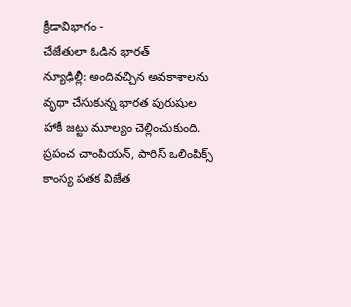క్రీడావిభాగం -
చేజేతులా ఓడిన భారత్
న్యూఢిల్లీ: అందివచ్చిన అవకాశాలను వృథా చేసుకున్న భారత పురుషుల హాకీ జట్టు మూల్యం చెల్లించుకుంది. ప్రపంచ చాంపియన్, పారిస్ ఒలింపిక్స్ కాంస్య పతక విజేత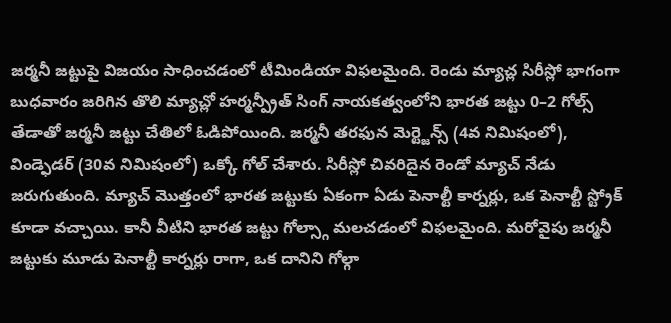జర్మనీ జట్టుపై విజయం సాధించడంలో టీమిండియా విఫలమైంది. రెండు మ్యాచ్ల సిరీస్లో భాగంగా బుధవారం జరిగిన తొలి మ్యాచ్లో హర్మన్ప్రీత్ సింగ్ నాయకత్వంలోని భారత జట్టు 0–2 గోల్స్ తేడాతో జర్మనీ జట్టు చేతిలో ఓడిపోయింది. జర్మనీ తరఫున మెర్ట్జెన్స్ (4వ నిమిషంలో), విండ్ఫెడర్ (30వ నిమిషంలో) ఒక్కో గోల్ చేశారు. సిరీస్లో చివరిదైన రెండో మ్యాచ్ నేడు జరుగుతుంది. మ్యాచ్ మొత్తంలో భారత జట్టుకు ఏకంగా ఏడు పెనాల్టీ కార్నర్లు, ఒక పెనాల్టీ స్ట్రోక్ కూడా వచ్చాయి. కానీ వీటిని భారత జట్టు గోల్స్గా మలచడంలో విఫలమైంది. మరోవైపు జర్మనీ జట్టుకు మూడు పెనాల్టీ కార్నర్లు రాగా, ఒక దానిని గోల్గా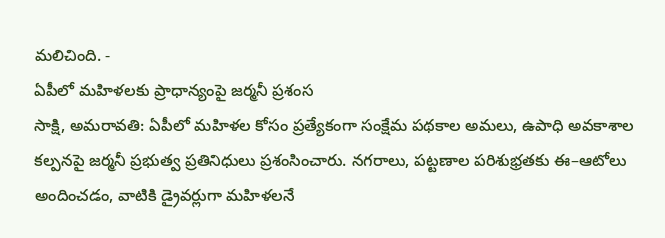మలిచింది. -
ఏపీలో మహిళలకు ప్రాధాన్యంపై జర్మనీ ప్రశంస
సాక్షి, అమరావతి: ఏపీలో మహిళల కోసం ప్రత్యేకంగా సంక్షేమ పథకాల అమలు, ఉపాధి అవకాశాల కల్పనపై జర్మనీ ప్రభుత్వ ప్రతినిధులు ప్రశంసించారు. నగరాలు, పట్టణాల పరిశుభ్రతకు ఈ–ఆటోలు అందించడం, వాటికి డ్రైవర్లుగా మహిళలనే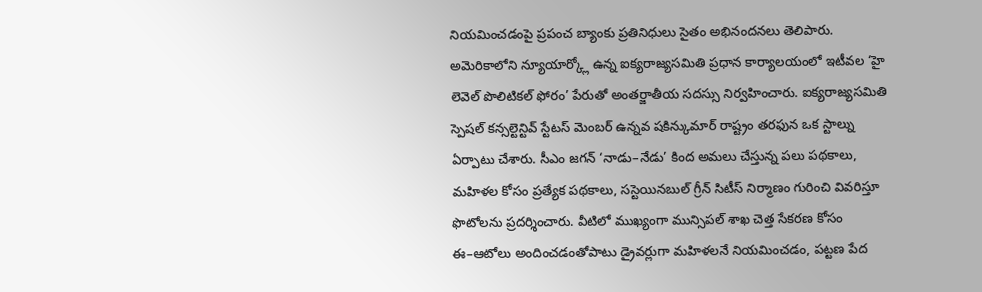నియమించడంపై ప్రపంచ బ్యాంకు ప్రతినిధులు సైతం అభినందనలు తెలిపారు. అమెరికాలోని న్యూయార్క్లో ఉన్న ఐక్యరాజ్యసమితి ప్రధాన కార్యాలయంలో ఇటీవల ‘హై లెవెల్ పొలిటికల్ ఫోరం’ పేరుతో అంతర్జాతీయ సదస్సు నిర్వహించారు. ఐక్యరాజ్యసమితి స్పెషల్ కన్సల్టెన్టివ్ స్టేటస్ మెంబర్ ఉన్నవ షకిన్కుమార్ రాష్ట్రం తరఫున ఒక స్టాల్ను ఏర్పాటు చేశారు. సీఎం జగన్ ‘నాడు–నేడు’ కింద అమలు చేస్తున్న పలు పథకాలు, మహిళల కోసం ప్రత్యేక పథకాలు, సస్టెయినబుల్ గ్రీన్ సిటీస్ నిర్మాణం గురించి వివరిస్తూ ఫొటోలను ప్రదర్శించారు. వీటిలో ముఖ్యంగా మున్సిపల్ శాఖ చెత్త సేకరణ కోసం ఈ–ఆటోలు అందించడంతోపాటు డ్రైవర్లుగా మహిళలనే నియమించడం, పట్టణ పేద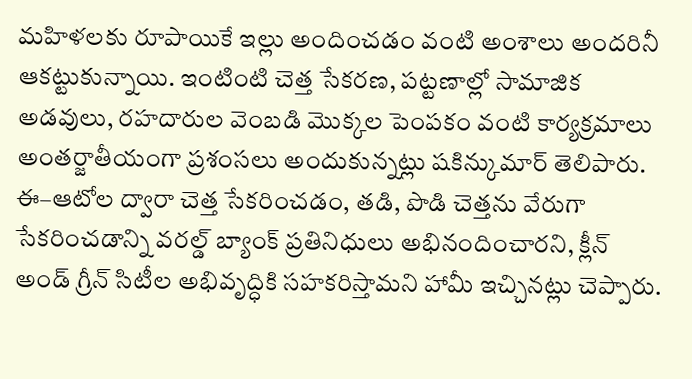మహిళలకు రూపాయికే ఇల్లు అందించడం వంటి అంశాలు అందరినీ ఆకట్టుకున్నాయి. ఇంటింటి చెత్త సేకరణ, పట్టణాల్లో సామాజిక అడవులు, రహదారుల వెంబడి మొక్కల పెంపకం వంటి కార్యక్రమాలు అంతర్జాతీయంగా ప్రశంసలు అందుకున్నట్లు షకిన్కుమార్ తెలిపారు. ఈ–ఆటోల ద్వారా చెత్త సేకరించడం, తడి, పొడి చెత్తను వేరుగా సేకరించడాన్ని వరల్డ్ బ్యాంక్ ప్రతినిధులు అభినందించారని, క్లీన్ అండ్ గ్రీన్ సిటీల అభివృద్ధికి సహకరిస్తామని హామీ ఇచ్చినట్లు చెప్పారు.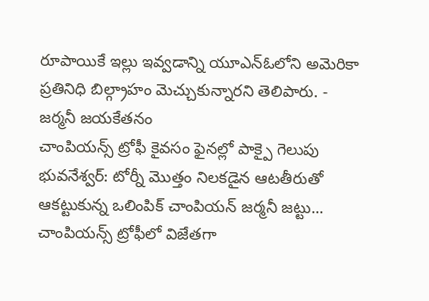రూపాయికే ఇల్లు ఇవ్వడాన్ని యూఎన్ఓలోని అమెరికా ప్రతినిధి బిల్గ్రాహం మెచ్చుకున్నారని తెలిపారు. -
జర్మనీ జయకేతనం
చాంపియన్స్ ట్రోఫీ కైవసం ఫైనల్లో పాక్పై గెలుపు భువనేశ్వర్: టోర్నీ మొత్తం నిలకడైన ఆటతీరుతో ఆకట్టుకున్న ఒలింపిక్ చాంపియన్ జర్మనీ జట్టు... చాంపియన్స్ ట్రోఫీలో విజేతగా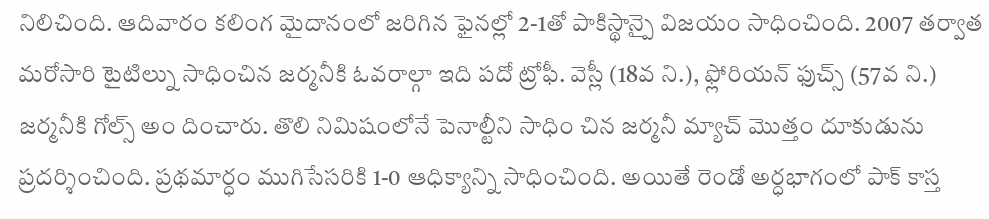నిలిచింది. ఆదివారం కలింగ మైదానంలో జరిగిన ఫైనల్లో 2-1తో పాకిస్థాన్పై విజయం సాధించింది. 2007 తర్వాత మరోసారి టైటిల్ను సాధించిన జర్మనీకి ఓవరాల్గా ఇది పదో ట్రోఫీ. వెస్లీ (18వ ని.), ఫ్లోరియన్ ఫుచ్స్ (57వ ని.) జర్మనీకి గోల్స్ అం దించారు. తొలి నిమిషంలోనే పెనాల్టీని సాధిం చిన జర్మనీ మ్యాచ్ మొత్తం దూకుడును ప్రదర్శించింది. ప్రథమార్ధం ముగిసేసరికి 1-0 ఆధిక్యాన్ని సాధించింది. అయితే రెండో అర్ధభాగంలో పాక్ కాస్త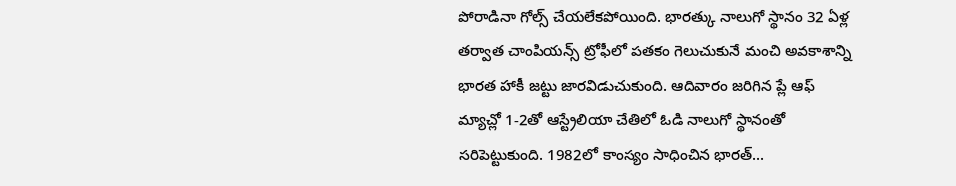పోరాడినా గోల్స్ చేయలేకపోయింది. భారత్కు నాలుగో స్థానం 32 ఏళ్ల తర్వాత చాంపియన్స్ ట్రోఫీలో పతకం గెలుచుకునే మంచి అవకాశాన్ని భారత హాకీ జట్టు జారవిడుచుకుంది. ఆదివారం జరిగిన ప్లే ఆఫ్ మ్యాచ్లో 1-2తో ఆస్ట్రేలియా చేతిలో ఓడి నాలుగో స్థానంతో సరిపెట్టుకుంది. 1982లో కాంస్యం సాధించిన భారత్...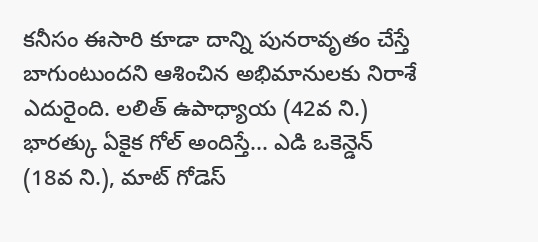కనీసం ఈసారి కూడా దాన్ని పునరావృతం చేస్తే బాగుంటుందని ఆశించిన అభిమానులకు నిరాశే ఎదురైంది. లలిత్ ఉపాధ్యాయ (42వ ని.) భారత్కు ఏకైక గోల్ అందిస్తే... ఎడి ఒకెన్డెన్ (18వ ని.), మాట్ గోడెస్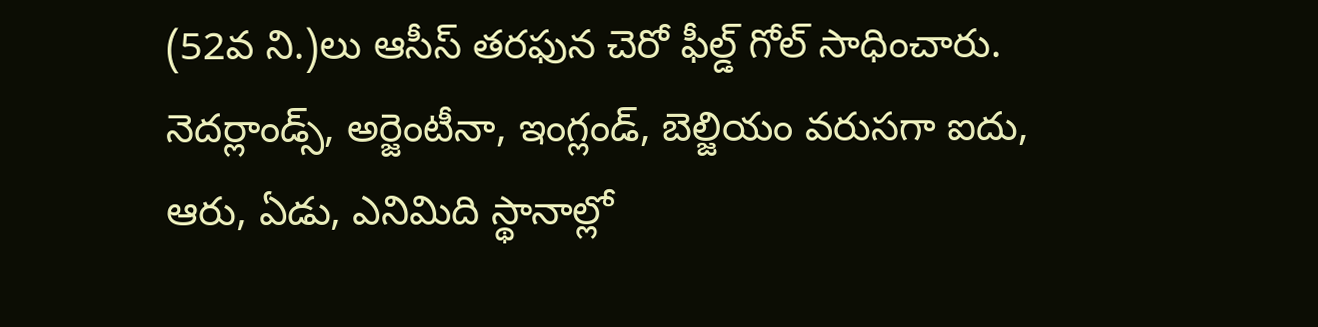(52వ ని.)లు ఆసీస్ తరఫున చెరో ఫీల్డ్ గోల్ సాధించారు. నెదర్లాండ్స్, అర్జెంటీనా, ఇంగ్లండ్, బెల్జియం వరుసగా ఐదు, ఆరు, ఏడు, ఎనిమిది స్థానాల్లో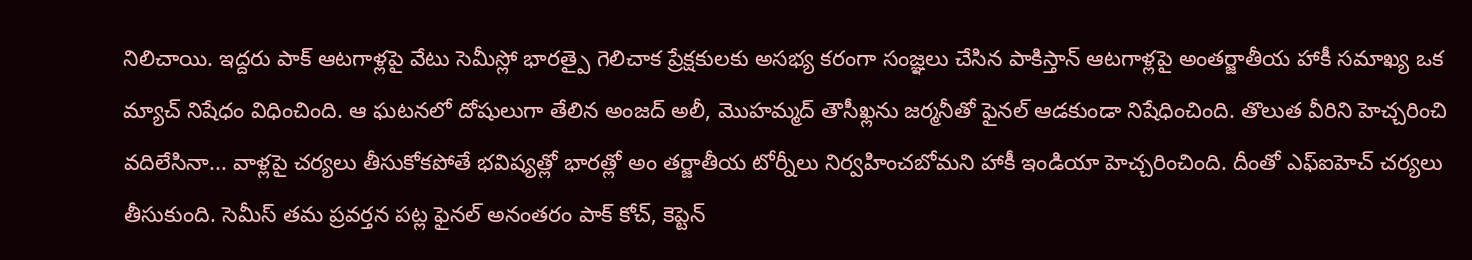నిలిచాయి. ఇద్దరు పాక్ ఆటగాళ్లపై వేటు సెమీస్లో భారత్పై గెలిచాక ప్రేక్షకులకు అసభ్య కరంగా సంజ్ఞలు చేసిన పాకిస్తాన్ ఆటగాళ్లపై అంతర్జాతీయ హాకీ సమాఖ్య ఒక మ్యాచ్ నిషేధం విధించింది. ఆ ఘటనలో దోషులుగా తేలిన అంజద్ అలీ, మొహమ్మద్ తౌసీఖ్లను జర్మనీతో ఫైనల్ ఆడకుండా నిషేధించింది. తొలుత వీరిని హెచ్చరించి వదిలేసినా... వాళ్లపై చర్యలు తీసుకోకపోతే భవిష్యత్లో భారత్లో అం తర్జాతీయ టోర్నీలు నిర్వహించబోమని హాకీ ఇండియా హెచ్చరించింది. దీంతో ఎఫ్ఐహెచ్ చర్యలు తీసుకుంది. సెమీస్ తమ ప్రవర్తన పట్ల ఫైనల్ అనంతరం పాక్ కోచ్, కెప్టెన్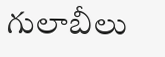గులాబీలు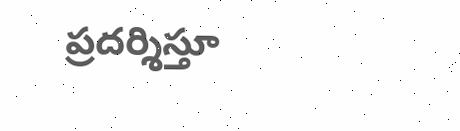ప్రదర్శిస్తూ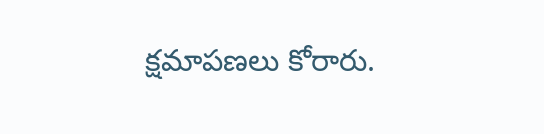క్షమాపణలు కోరారు.